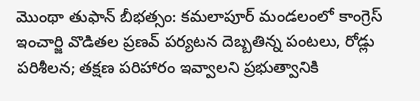మొంథా తుఫాన్ బీభత్సం: కమలాపూర్ మండలంలో కాంగ్రెస్ ఇంచార్జి వొడితల ప్రణవ్ పర్యటన దెబ్బతిన్న పంటలు, రోడ్లు పరిశీలన; తక్షణ పరిహారం ఇవ్వాలని ప్రభుత్వానికి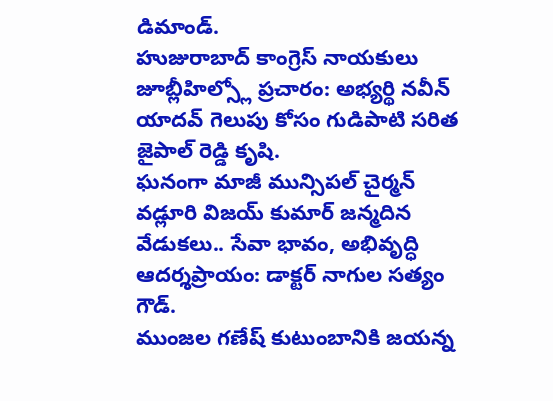డిమాండ్.
హుజురాబాద్ కాంగ్రెస్ నాయకులు జూబ్లీహిల్స్లో ప్రచారం: అభ్యర్థి నవీన్ యాదవ్ గెలుపు కోసం గుడిపాటి సరిత జైపాల్ రెడ్డి కృషి.
ఘనంగా మాజీ మున్సిపల్ చైర్మన్ వడ్లూరి విజయ్ కుమార్ జన్మదిన వేడుకలు.. సేవా భావం, అభివృద్ధి ఆదర్శప్రాయం: డాక్టర్ నాగుల సత్యం గౌడ్.
ముంజల గణేష్ కుటుంబానికి జయన్న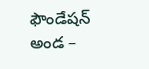ఫౌండేషన్ అండ –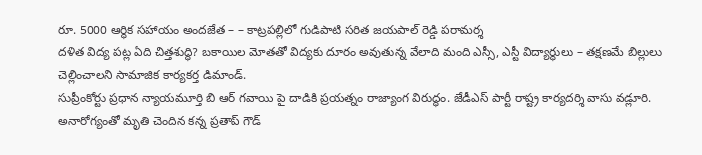రూ. 5000 ఆర్థిక సహాయం అందజేత – – కాట్రపల్లిలో గుడిపాటి సరిత జయపాల్ రెడ్డి పరామర్శ
దళిత విద్య పట్ల ఏది చిత్తశుద్ధి? బకాయిల మోతతో విద్యకు దూరం అవుతున్న వేలాది మంది ఎస్సీ, ఎస్టీ విద్యార్థులు – తక్షణమే బిల్లులు చెల్లించాలని సామాజిక కార్యకర్త డిమాండ్.
సుప్రీంకోర్టు ప్రధాన న్యాయమూర్తి బి ఆర్ గవాయి పై దాడికి ప్రయత్నం రాజ్యాంగ విరుద్ధం. జేడీఎస్ పార్టీ రాష్ట్ర కార్యదర్శి వాసు వడ్లూరి.
అనారోగ్యంతో మృతి చెందిన కన్న ప్రతాప్ గౌడ్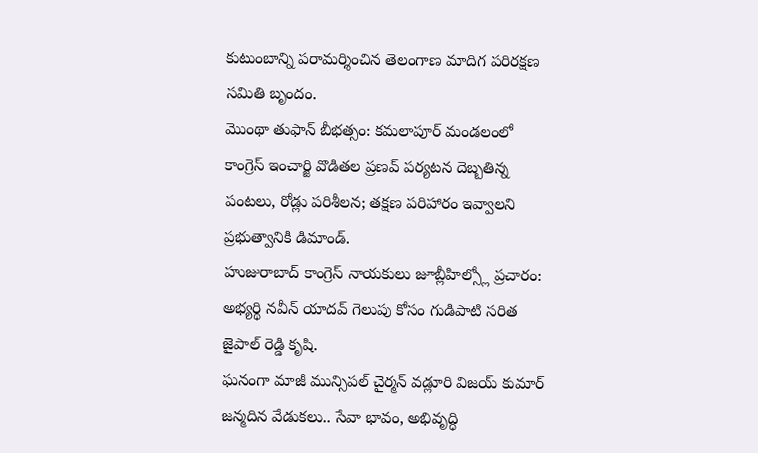కుటుంబాన్ని పరామర్శించిన తెలంగాణ మాదిగ పరిరక్షణ సమితి బృందం.
మొంథా తుఫాన్ బీభత్సం: కమలాపూర్ మండలంలో కాంగ్రెస్ ఇంచార్జి వొడితల ప్రణవ్ పర్యటన దెబ్బతిన్న పంటలు, రోడ్లు పరిశీలన; తక్షణ పరిహారం ఇవ్వాలని ప్రభుత్వానికి డిమాండ్.
హుజురాబాద్ కాంగ్రెస్ నాయకులు జూబ్లీహిల్స్లో ప్రచారం: అభ్యర్థి నవీన్ యాదవ్ గెలుపు కోసం గుడిపాటి సరిత జైపాల్ రెడ్డి కృషి.
ఘనంగా మాజీ మున్సిపల్ చైర్మన్ వడ్లూరి విజయ్ కుమార్ జన్మదిన వేడుకలు.. సేవా భావం, అభివృద్ధి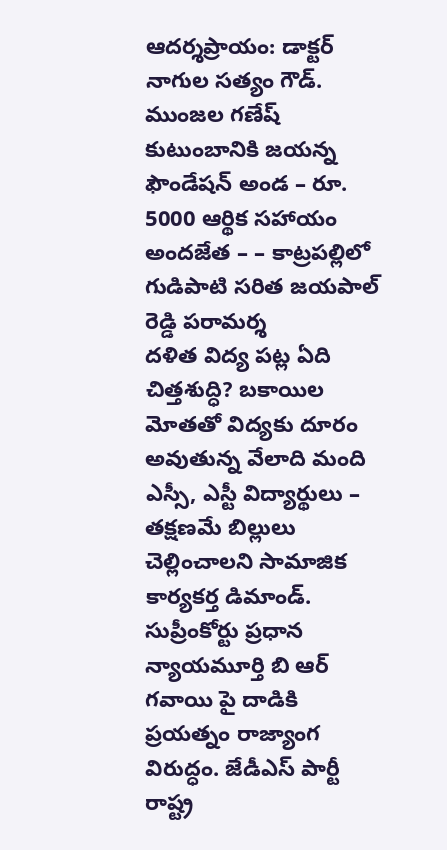ఆదర్శప్రాయం: డాక్టర్ నాగుల సత్యం గౌడ్.
ముంజల గణేష్ కుటుంబానికి జయన్న ఫౌండేషన్ అండ – రూ. 5000 ఆర్థిక సహాయం అందజేత – – కాట్రపల్లిలో గుడిపాటి సరిత జయపాల్ రెడ్డి పరామర్శ
దళిత విద్య పట్ల ఏది చిత్తశుద్ధి? బకాయిల మోతతో విద్యకు దూరం అవుతున్న వేలాది మంది ఎస్సీ, ఎస్టీ విద్యార్థులు – తక్షణమే బిల్లులు చెల్లించాలని సామాజిక కార్యకర్త డిమాండ్.
సుప్రీంకోర్టు ప్రధాన న్యాయమూర్తి బి ఆర్ గవాయి పై దాడికి ప్రయత్నం రాజ్యాంగ విరుద్ధం. జేడీఎస్ పార్టీ రాష్ట్ర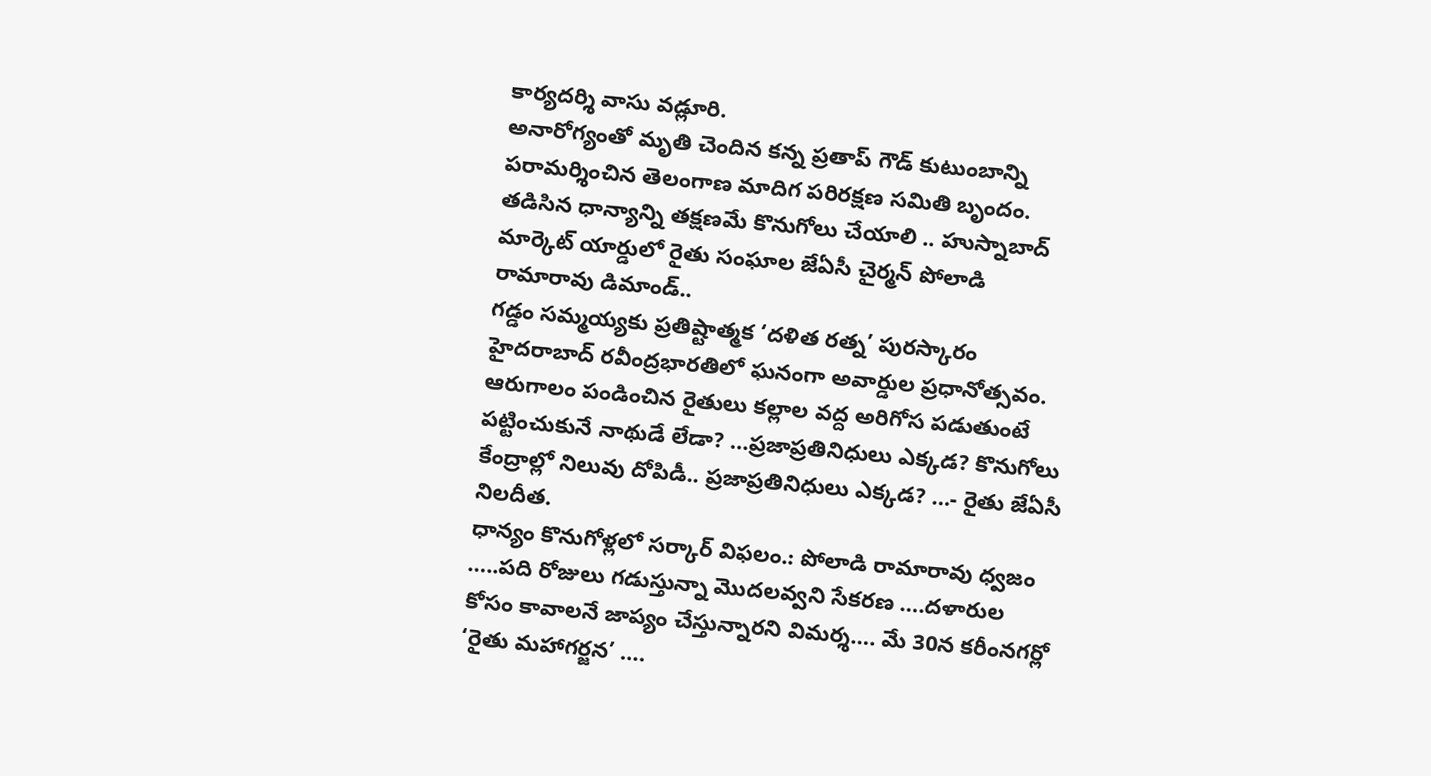కార్యదర్శి వాసు వడ్లూరి.
అనారోగ్యంతో మృతి చెందిన కన్న ప్రతాప్ గౌడ్ కుటుంబాన్ని పరామర్శించిన తెలంగాణ మాదిగ పరిరక్షణ సమితి బృందం.
తడిసిన ధాన్యాన్ని తక్షణమే కొనుగోలు చేయాలి .. హుస్నాబాద్ మార్కెట్ యార్డులో రైతు సంఘాల జేఏసీ చైర్మన్ పోలాడి రామారావు డిమాండ్..
గడ్డం సమ్మయ్యకు ప్రతిష్టాత్మక ‘దళిత రత్న’ పురస్కారం హైదరాబాద్ రవీంద్రభారతిలో ఘనంగా అవార్డుల ప్రధానోత్సవం.
ఆరుగాలం పండించిన రైతులు కల్లాల వద్ద అరిగోస పడుతుంటే పట్టించుకునే నాథుడే లేడా? …ప్రజాప్రతినిధులు ఎక్కడ? కొనుగోలు కేంద్రాల్లో నిలువు దోపిడీ.. ప్రజాప్రతినిధులు ఎక్కడ? …- రైతు జేఏసీ నిలదీత.
ధాన్యం కొనుగోళ్లలో సర్కార్ విఫలం.: పోలాడి రామారావు ధ్వజం …..పది రోజులు గడుస్తున్నా మొదలవ్వని సేకరణ ….దళారుల కోసం కావాలనే జాప్యం చేస్తున్నారని విమర్శ…. మే 30న కరీంనగర్లో ‘రైతు మహాగర్జన’ ….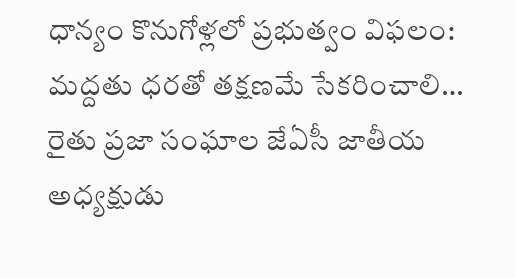ధాన్యం కొనుగోళ్లలో ప్రభుత్వం విఫలం: మద్దతు ధరతో తక్షణమే సేకరించాలి… రైతు ప్రజా సంఘాల జేఏసీ జాతీయ అధ్యక్షుడు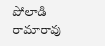పోలాడి రామారావు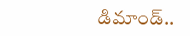డిమాండ్..